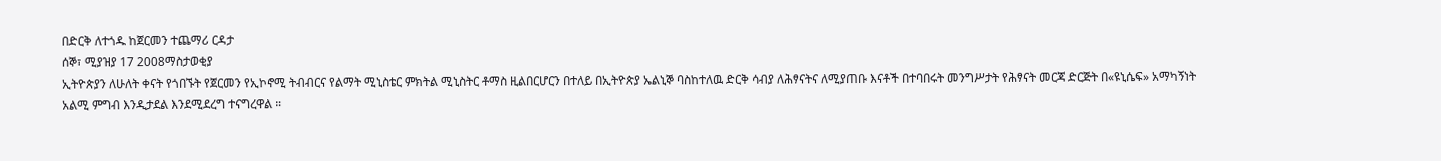በድርቅ ለተጎዱ ከጀርመን ተጨማሪ ርዳታ
ሰኞ፣ ሚያዝያ 17 2008ማስታወቂያ
ኢትዮጵያን ለሁለት ቀናት የጎበኙት የጀርመን የኢኮኖሚ ትብብርና የልማት ሚኒስቴር ምክትል ሚኒስትር ቶማስ ዚልበርሆርን በተለይ በኢትዮጵያ ኤልኒኞ ባስከተለዉ ድርቅ ሳብያ ለሕፃናትና ለሚያጠቡ እናቶች በተባበሩት መንግሥታት የሕፃናት መርጃ ድርጅት በ«ዩኒሴፍ» አማካኝነት አልሚ ምግብ እንዲታደል እንደሚደረግ ተናግረዋል ።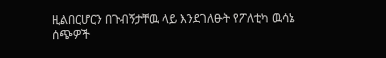ዚልበርሆርን በጉብኝታቸዉ ላይ እንደገለፁት የፖለቲካ ዉሳኔ ሰጭዎች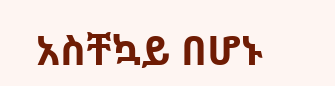አስቸኳይ በሆኑ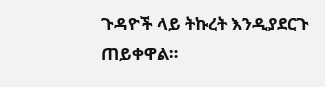ጉዳዮች ላይ ትኩረት እንዲያደርጉ ጠይቀዋል።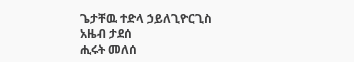ጌታቸዉ ተድላ ኃይለጊዮርጊስ
አዜብ ታደሰ
ሒሩት መለሰ